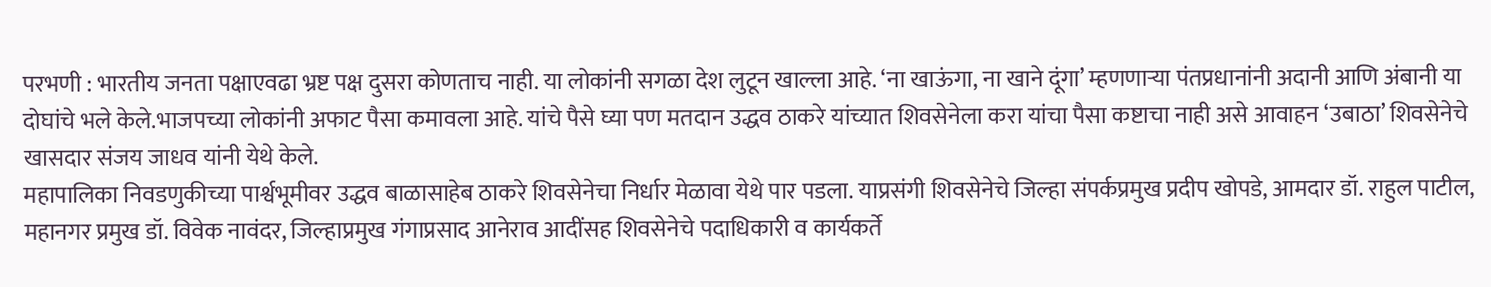परभणी : भारतीय जनता पक्षाएवढा भ्रष्ट पक्ष दुसरा कोणताच नाही. या लोकांनी सगळा देश लुटून खाल्ला आहे. ‘ना खाऊंगा, ना खाने दूंगा’ म्हणणाऱ्या पंतप्रधानांनी अदानी आणि अंबानी या दोघांचे भले केले.भाजपच्या लोकांनी अफाट पैसा कमावला आहे. यांचे पैसे घ्या पण मतदान उद्धव ठाकरे यांच्यात शिवसेनेला करा यांचा पैसा कष्टाचा नाही असे आवाहन ‘उबाठा’ शिवसेनेचे खासदार संजय जाधव यांनी येथे केले.
महापालिका निवडणुकीच्या पार्श्वभूमीवर उद्धव बाळासाहेब ठाकरे शिवसेनेचा निर्धार मेळावा येथे पार पडला. याप्रसंगी शिवसेनेचे जिल्हा संपर्कप्रमुख प्रदीप खोपडे, आमदार डॉ. राहुल पाटील, महानगर प्रमुख डॉ. विवेक नावंदर, जिल्हाप्रमुख गंगाप्रसाद आनेराव आदींसह शिवसेनेचे पदाधिकारी व कार्यकर्ते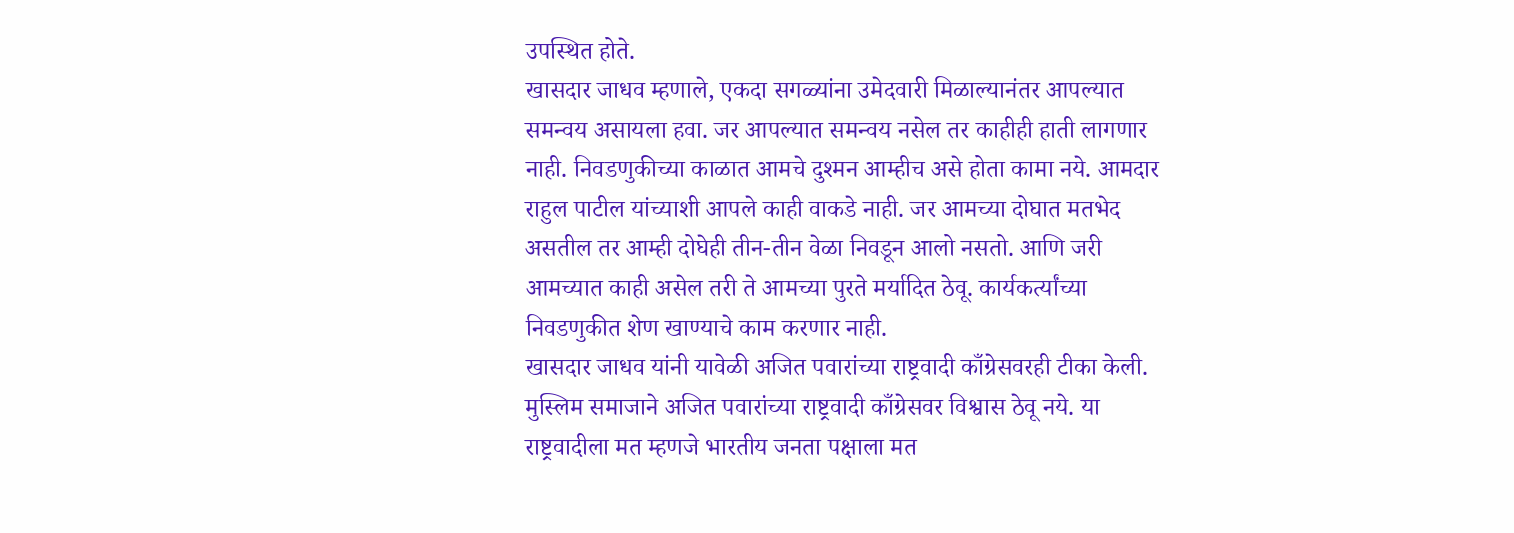उपस्थित होते.
खासदार जाधव म्हणाले, एकदा सगळ्यांना उमेदवारी मिळाल्यानंतर आपल्यात समन्वय असायला हवा. जर आपल्यात समन्वय नसेल तर काहीही हाती लागणार नाही. निवडणुकीच्या काळात आमचे दुश्मन आम्हीच असे होता कामा नये. आमदार राहुल पाटील यांच्याशी आपले काही वाकडे नाही. जर आमच्या दोघात मतभेद असतील तर आम्ही दोघेही तीन-तीन वेळा निवडून आलो नसतो. आणि जरी आमच्यात काही असेल तरी ते आमच्या पुरते मर्यादित ठेवू. कार्यकर्त्यांच्या निवडणुकीत शेण खाण्याचे काम करणार नाही.
खासदार जाधव यांनी यावेळी अजित पवारांच्या राष्ट्रवादी काँग्रेसवरही टीका केली. मुस्लिम समाजाने अजित पवारांच्या राष्ट्रवादी काँग्रेसवर विश्वास ठेवू नये. या राष्ट्रवादीला मत म्हणजे भारतीय जनता पक्षाला मत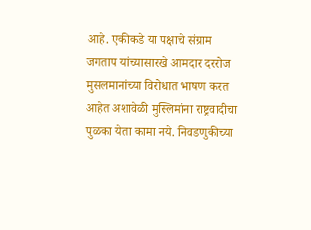आहे. एकीकडे या पक्षाचे संग्राम जगताप यांच्यासारखे आमदार दररोज मुसलमानांच्या विरोधात भाषण करत आहेत अशावेळी मुस्लिमांना राष्ट्रवादीचा पुळका येता कामा नये. निवडणुकीच्या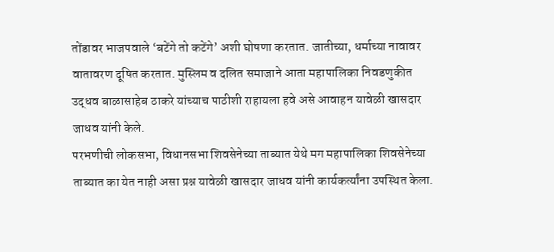तोंडावर भाजपवाले ‘बटेंगे तो कटेंगे’ अशी घोषणा करतात. जातीच्या, धर्माच्या नावावर वातावरण दूषित करतात. मुस्लिम व दलित समाजाने आता महापालिका निवडणुकीत उद्धव बाळासाहेब ठाकरे यांच्याच पाठीशी राहायला हवे असे आवाहन यावेळी खासदार जाधव यांनी केले.
परभणीची लोकसभा, विधानसभा शिवसेनेच्या ताब्यात येथे मग महापालिका शिवसेनेच्या ताब्यात का येत नाही असा प्रश्न यावेळी खासदार जाधव यांनी कार्यकर्त्यांना उपस्थित केला.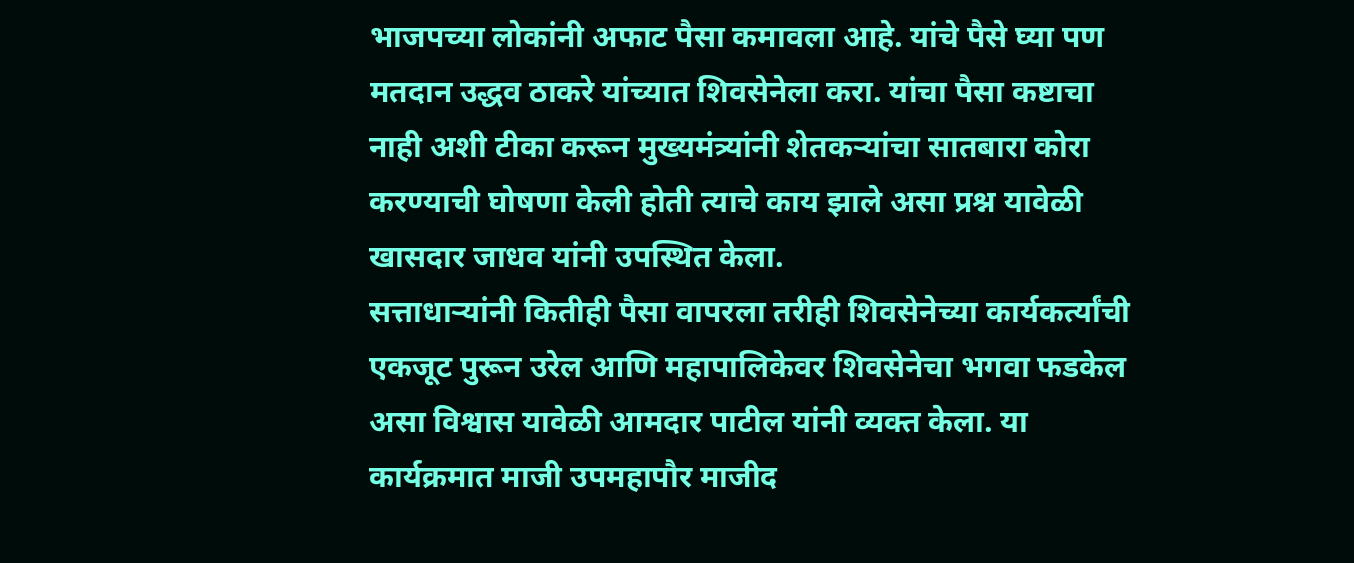भाजपच्या लोकांनी अफाट पैसा कमावला आहे. यांचे पैसे घ्या पण मतदान उद्धव ठाकरे यांच्यात शिवसेनेला करा. यांचा पैसा कष्टाचा नाही अशी टीका करून मुख्यमंत्र्यांनी शेतकऱ्यांचा सातबारा कोरा करण्याची घोषणा केली होती त्याचे काय झाले असा प्रश्न यावेळी खासदार जाधव यांनी उपस्थित केला.
सत्ताधाऱ्यांनी कितीही पैसा वापरला तरीही शिवसेनेच्या कार्यकर्त्यांची एकजूट पुरून उरेल आणि महापालिकेवर शिवसेनेचा भगवा फडकेल असा विश्वास यावेळी आमदार पाटील यांनी व्यक्त केला. या कार्यक्रमात माजी उपमहापौर माजीद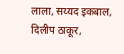लाला, सय्यद इकबाल, दिलीप ठाकूर,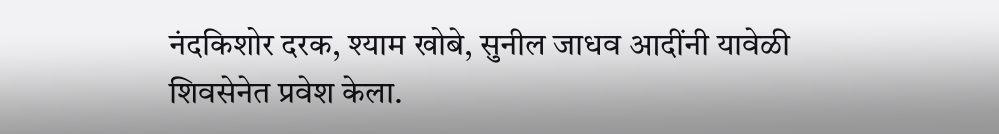नंदकिशोर दरक, श्याम खोबे, सुनील जाधव आदींनी यावेळी शिवसेनेत प्रवेश केला.